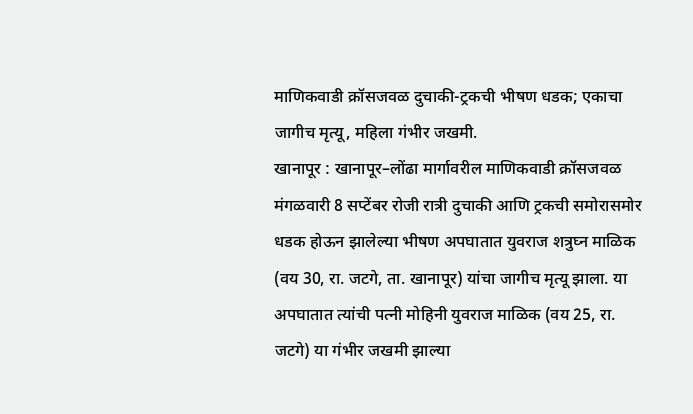माणिकवाडी क्रॉसजवळ दुचाकी-ट्रकची भीषण धडक; एकाचा जागीच मृत्यू, महिला गंभीर जखमी.
खानापूर : खानापूर–लोंढा मार्गावरील माणिकवाडी क्रॉसजवळ मंगळवारी 8 सप्टेंबर रोजी रात्री दुचाकी आणि ट्रकची समोरासमोर धडक होऊन झालेल्या भीषण अपघातात युवराज शत्रुघ्न माळिक (वय 30, रा. जटगे, ता. खानापूर) यांचा जागीच मृत्यू झाला. या अपघातात त्यांची पत्नी मोहिनी युवराज माळिक (वय 25, रा. जटगे) या गंभीर जखमी झाल्या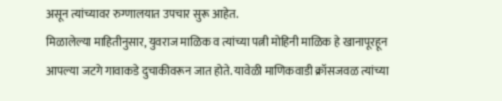असून त्यांच्यावर रुग्णालयात उपचार सुरू आहेत.
मिळालेल्या माहितीनुसार, युवराज माळिक व त्यांच्या पत्नी मोहिनी माळिक हे खानापूरहून आपल्या जटगे गावाकडे दुचाकीवरून जात होते. यावेळी माणिकवाडी क्रॉसजवळ त्यांच्या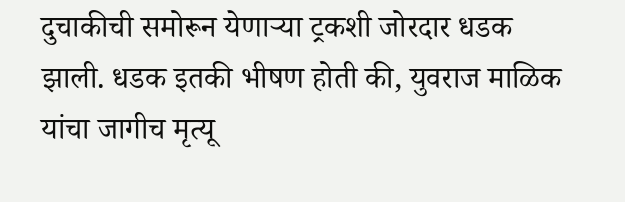दुचाकीची समोरून येणाऱ्या ट्रकशी जोरदार धडक झाली. धडक इतकी भीषण होती की, युवराज माळिक यांचा जागीच मृत्यू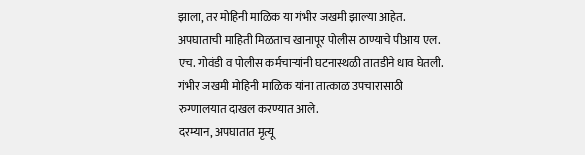झाला, तर मोहिनी माळिक या गंभीर जखमी झाल्या आहेत.
अपघाताची माहिती मिळताच खानापूर पोलीस ठाण्याचे पीआय एल. एच. गोवंडी व पोलीस कर्मचाऱ्यांनी घटनास्थळी तातडीने धाव घेतली. गंभीर जखमी मोहिनी माळिक यांना तात्काळ उपचारासाठी रुग्णालयात दाखल करण्यात आले.
दरम्यान, अपघातात मृत्यू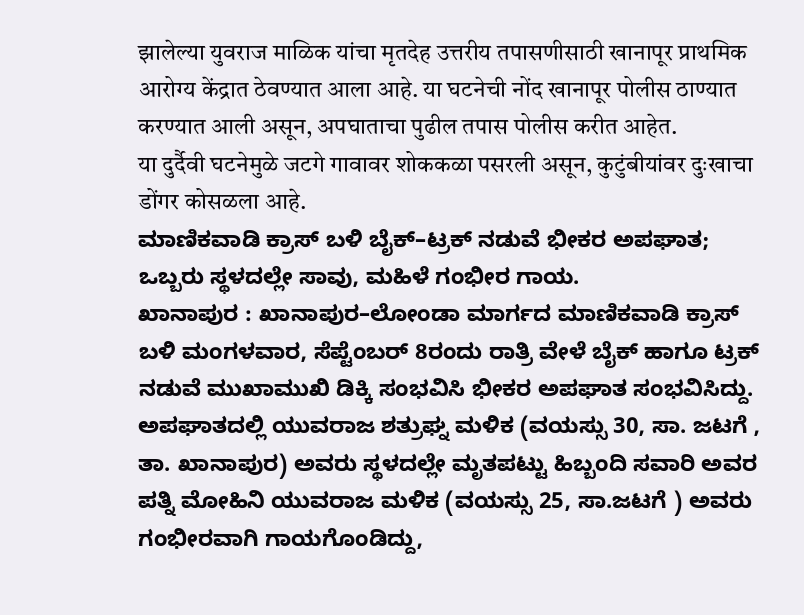झालेल्या युवराज माळिक यांचा मृतदेह उत्तरीय तपासणीसाठी खानापूर प्राथमिक आरोग्य केंद्रात ठेवण्यात आला आहे. या घटनेची नोंद खानापूर पोलीस ठाण्यात करण्यात आली असून, अपघाताचा पुढील तपास पोलीस करीत आहेत.
या दुर्दैवी घटनेमुळे जटगे गावावर शोककळा पसरली असून, कुटुंबीयांवर दुःखाचा डोंगर कोसळला आहे.
ಮಾಣಿಕವಾಡಿ ಕ್ರಾಸ್ ಬಳಿ ಬೈಕ್–ಟ್ರಕ್ ನಡುವೆ ಭೀಕರ ಅಪಘಾತ; ಒಬ್ಬರು ಸ್ಥಳದಲ್ಲೇ ಸಾವು, ಮಹಿಳೆ ಗಂಭೀರ ಗಾಯ.
ಖಾನಾಪುರ : ಖಾನಾಪುರ–ಲೋಂಡಾ ಮಾರ್ಗದ ಮಾಣಿಕವಾಡಿ ಕ್ರಾಸ್ ಬಳಿ ಮಂಗಳವಾರ, ಸೆಪ್ಟೆಂಬರ್ 8ರಂದು ರಾತ್ರಿ ವೇಳೆ ಬೈಕ್ ಹಾಗೂ ಟ್ರಕ್ ನಡುವೆ ಮುಖಾಮುಖಿ ಡಿಕ್ಕಿ ಸಂಭವಿಸಿ ಭೀಕರ ಅಪಘಾತ ಸಂಭವಿಸಿದ್ದು. ಅಪಘಾತದಲ್ಲಿ ಯುವರಾಜ ಶತ್ರುಘ್ನ ಮಳಿಕ (ವಯಸ್ಸು 30, ಸಾ. ಜಟಗೆ , ತಾ. ಖಾನಾಪುರ) ಅವರು ಸ್ಥಳದಲ್ಲೇ ಮೃತಪಟ್ಟು ಹಿಬ್ಬಂದಿ ಸವಾರಿ ಅವರ ಪತ್ನಿ ಮೋಹಿನಿ ಯುವರಾಜ ಮಳಿಕ (ವಯಸ್ಸು 25, ಸಾ.ಜಟಗೆ ) ಅವರು ಗಂಭೀರವಾಗಿ ಗಾಯಗೊಂಡಿದ್ದು,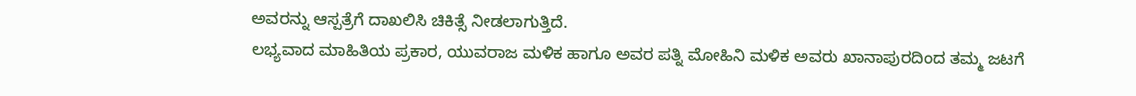ಅವರನ್ನು ಆಸ್ಪತ್ರೆಗೆ ದಾಖಲಿಸಿ ಚಿಕಿತ್ಸೆ ನೀಡಲಾಗುತ್ತಿದೆ.
ಲಭ್ಯವಾದ ಮಾಹಿತಿಯ ಪ್ರಕಾರ, ಯುವರಾಜ ಮಳಿಕ ಹಾಗೂ ಅವರ ಪತ್ನಿ ಮೋಹಿನಿ ಮಳಿಕ ಅವರು ಖಾನಾಪುರದಿಂದ ತಮ್ಮ ಜಟಗೆ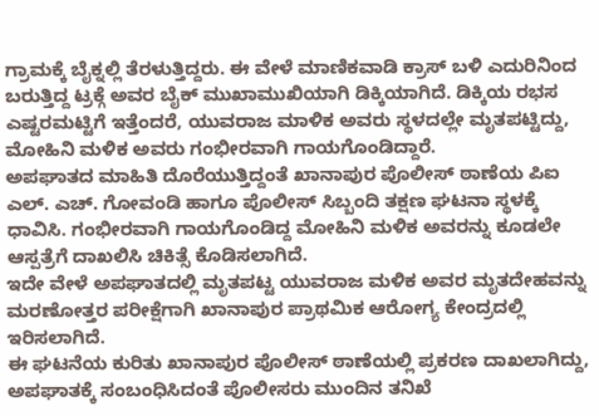ಗ್ರಾಮಕ್ಕೆ ಬೈಕ್ನಲ್ಲಿ ತೆರಳುತ್ತಿದ್ದರು. ಈ ವೇಳೆ ಮಾಣಿಕವಾಡಿ ಕ್ರಾಸ್ ಬಳಿ ಎದುರಿನಿಂದ ಬರುತ್ತಿದ್ದ ಟ್ರಕ್ಗೆ ಅವರ ಬೈಕ್ ಮುಖಾಮುಖಿಯಾಗಿ ಡಿಕ್ಕಿಯಾಗಿದೆ. ಡಿಕ್ಕಿಯ ರಭಸ ಎಷ್ಟರಮಟ್ಟಿಗೆ ಇತ್ತೆಂದರೆ, ಯುವರಾಜ ಮಾಳಿಕ ಅವರು ಸ್ಥಳದಲ್ಲೇ ಮೃತಪಟ್ಟಿದ್ದು, ಮೋಹಿನಿ ಮಳಿಕ ಅವರು ಗಂಭೀರವಾಗಿ ಗಾಯಗೊಂಡಿದ್ದಾರೆ.
ಅಪಘಾತದ ಮಾಹಿತಿ ದೊರೆಯುತ್ತಿದ್ದಂತೆ ಖಾನಾಪುರ ಪೊಲೀಸ್ ಠಾಣೆಯ ಪಿಐ ಎಲ್. ಎಚ್. ಗೋವಂಡಿ ಹಾಗೂ ಪೊಲೀಸ್ ಸಿಬ್ಬಂದಿ ತಕ್ಷಣ ಘಟನಾ ಸ್ಥಳಕ್ಕೆ ಧಾವಿಸಿ. ಗಂಭೀರವಾಗಿ ಗಾಯಗೊಂಡಿದ್ದ ಮೋಹಿನಿ ಮಳಿಕ ಅವರನ್ನು ಕೂಡಲೇ ಆಸ್ಪತ್ರೆಗೆ ದಾಖಲಿಸಿ ಚಿಕಿತ್ಸೆ ಕೊಡಿಸಲಾಗಿದೆ.
ಇದೇ ವೇಳೆ ಅಪಘಾತದಲ್ಲಿ ಮೃತಪಟ್ಟ ಯುವರಾಜ ಮಳಿಕ ಅವರ ಮೃತದೇಹವನ್ನು ಮರಣೋತ್ತರ ಪರೀಕ್ಷೆಗಾಗಿ ಖಾನಾಪುರ ಪ್ರಾಥಮಿಕ ಆರೋಗ್ಯ ಕೇಂದ್ರದಲ್ಲಿ ಇರಿಸಲಾಗಿದೆ.
ಈ ಘಟನೆಯ ಕುರಿತು ಖಾನಾಪುರ ಪೊಲೀಸ್ ಠಾಣೆಯಲ್ಲಿ ಪ್ರಕರಣ ದಾಖಲಾಗಿದ್ದು, ಅಪಘಾತಕ್ಕೆ ಸಂಬಂಧಿಸಿದಂತೆ ಪೊಲೀಸರು ಮುಂದಿನ ತನಿಖೆ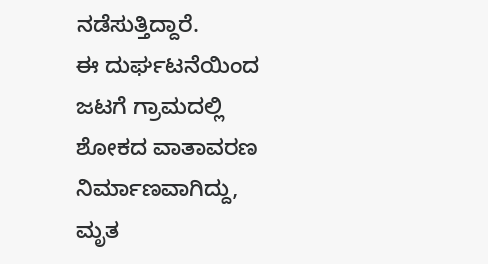ನಡೆಸುತ್ತಿದ್ದಾರೆ.
ಈ ದುರ್ಘಟನೆಯಿಂದ ಜಟಗೆ ಗ್ರಾಮದಲ್ಲಿ ಶೋಕದ ವಾತಾವರಣ ನಿರ್ಮಾಣವಾಗಿದ್ದು, ಮೃತ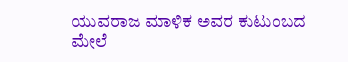ಯುವರಾಜ ಮಾಳಿಕ ಅವರ ಕುಟುಂಬದ ಮೇಲೆ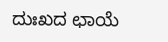ದುಃಖದ ಛಾಯೆ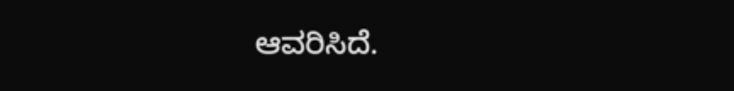ಆವರಿಸಿದೆ.